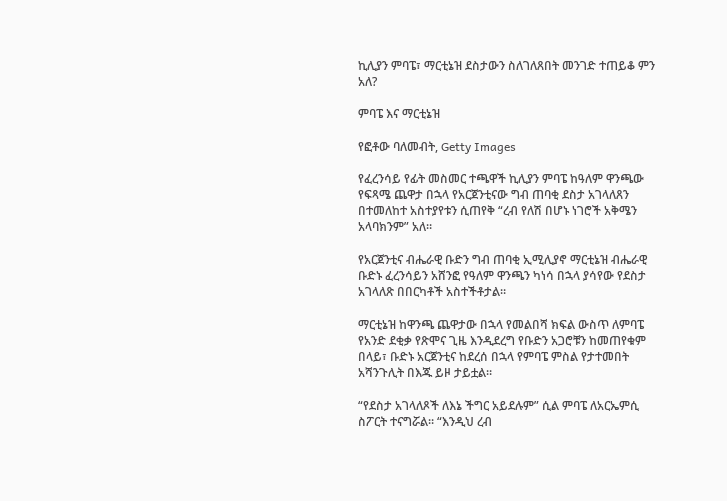ኪሊያን ምባፔ፣ ማርቲኔዝ ደስታውን ስለገለጸበት መንገድ ተጠይቆ ምን አለ?

ምባፔ እና ማርቲኔዝ

የፎቶው ባለመብት, Getty Images

የፈረንሳይ የፊት መስመር ተጫዋች ኪሊያን ምባፔ ከዓለም ዋንጫው የፍጻሜ ጨዋታ በኋላ የአርጀንቲናው ግብ ጠባቂ ደስታ አገላለጸን በተመለከተ አስተያየቱን ሲጠየቅ “ረብ የለሽ በሆኑ ነገሮች አቅሜን አላባክንም” አለ።

የአርጀንቲና ብሔራዊ ቡድን ግብ ጠባቂ ኢሚሊያኖ ማርቲኔዝ ብሔራዊ ቡድኑ ፈረንሳይን አሸንፎ የዓለም ዋንጫን ካነሳ በኋላ ያሳየው የደስታ አገላለጽ በበርካቶች አስተችቶታል።

ማርቲኔዝ ከዋንጫ ጨዋታው በኋላ የመልበሻ ክፍል ውስጥ ለምባፔ የአንድ ደቂቃ የጽሞና ጊዜ እንዲደረግ የቡድን አጋሮቹን ከመጠየቁም በላይ፣ ቡድኑ አርጀንቲና ከደረሰ በኋላ የምባፔ ምስል የታተመበት አሻንጉሊት በእጁ ይዞ ታይቷል።

“የደስታ አገላለጾች ለእኔ ችግር አይደሉም” ሲል ምባፔ ለአርኤምሲ ስፖርት ተናግሯል። “እንዲህ ረብ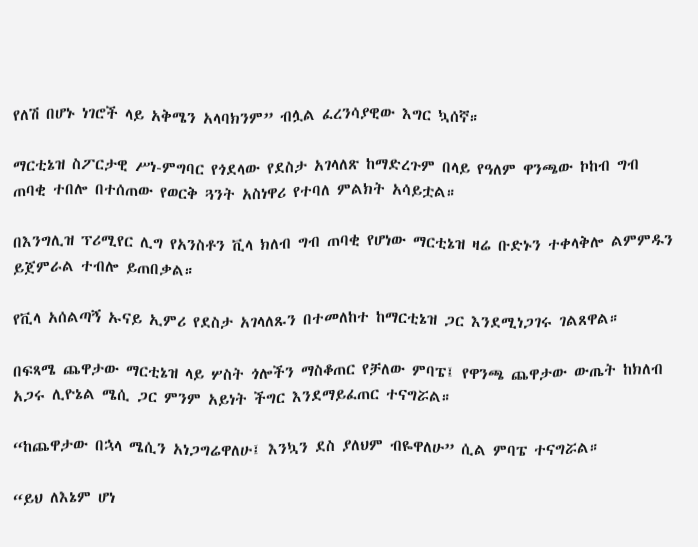የለሽ በሆኑ ነገሮች ላይ አቅሜን አላባክንም” ብሏል ፈረንሳያዊው እግር ኳሰኛ።

ማርቲኔዝ ስፖርታዊ ሥነ-ምግባር የጎደላው የደስታ አገላለጽ ከማድረጉም በላይ የዓለም ዋንጫው ኮከብ ግብ ጠባቂ ተበሎ በተሰጠው የወርቅ ጓንት አስነዋሪ የተባለ ምልክት አሳይቷል።

በእንግሊዝ ፕሪሚየር ሊግ የአንስቶን ቪላ ክለብ ግብ ጠባቂ የሆነው ማርቲኔዝ ዛሬ ቡድኑን ተቀላቅሎ ልምምዱን ይጀምራል ተብሎ ይጠበቃል።

የቪላ አሰልጣኝ ኡናይ ኢምሪ የደስታ አገላለጹን በተመለከተ ከማርቲኔዝ ጋር እንደሚነጋገሩ ገልጸዋል።

በፍጻሜ ጨዋታው ማርቲኔዝ ላይ ሦስት ጎሎችን ማስቆጠር የቻለው ምባፔ፤ የዋንጫ ጨዋታው ውጤት ከክለብ አጋሩ ሊዮኔል ሜሲ ጋር ምንም አይነት ችግር እንደማይፈጠር ተናግሯል።

“ከጨዋታው በኋላ ሜሲን አነጋግሬዋለሁ፤ እንኳን ደስ ያለህም ብዬዋለሁ” ሲል ምባፔ ተናግሯል።

“ይህ ለእኔም ሆነ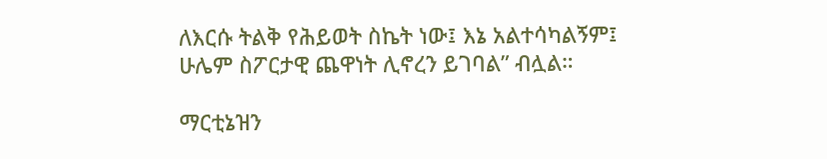ለእርሱ ትልቅ የሕይወት ስኬት ነው፤ እኔ አልተሳካልኝም፤ ሁሌም ስፖርታዊ ጨዋነት ሊኖረን ይገባል” ብሏል።

ማርቲኔዝን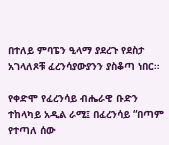በተለይ ምባፔን ዒላማ ያደረጉ የደስታ አገላለጾቹ ፈረንሳያውያንን ያስቆጣ ነበር።

የቀድሞ የፈረንሳይ ብሔራዊ ቡድን ተከላካይ አዲል ራሚ፤ በፈረንሳይ “በጣም የተጣለ ሰው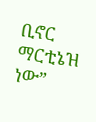ቢኖር ማርቲኔዝ ነው”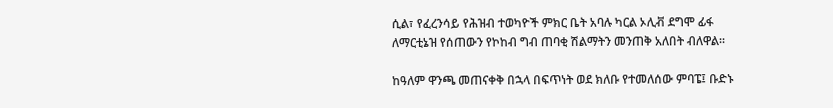ሲል፣ የፈረንሳይ የሕዝብ ተወካዮች ምክር ቤት አባሉ ካርል ኦሊቭ ደግሞ ፊፋ ለማርቲኔዝ የሰጠውን የኮከብ ግብ ጠባቂ ሽልማትን መንጠቅ አለበት ብለዋል።

ከዓለም ዋንጫ መጠናቀቅ በኋላ በፍጥነት ወደ ክለቡ የተመለሰው ምባፔ፤ ቡድኑ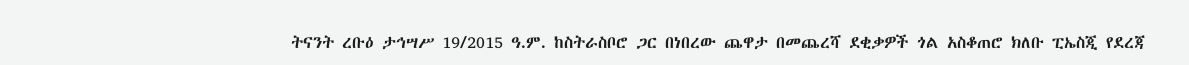ትናንት ረቡዕ ታኅሣሥ 19/2015 ዓ.ም. ከስትራስቦሮ ጋር በነበረው ጨዋታ በመጨረሻ ደቂቃዎች ጎል አስቆጠሮ ክለቡ ፒኤስጂ የደረጃ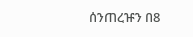ሰንጠረዡን በ8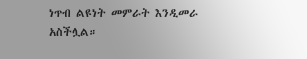ነጥብ ልዩነት መምራት እንዲመራ አስችሏል።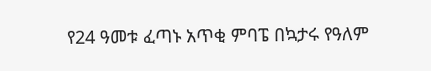የ24 ዓመቱ ፈጣኑ አጥቂ ምባፔ በኳታሩ የዓለም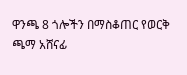ዋንጫ 8 ጎሎችን በማስቆጠር የወርቅ ጫማ አሸናፊ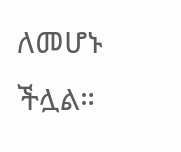ለመሆኑ ችሏል።